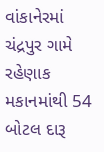વાંકાનેરમાં ચંદ્રપુર ગામે રહેણાક મકાનમાંથી 54 બોટલ દારૂ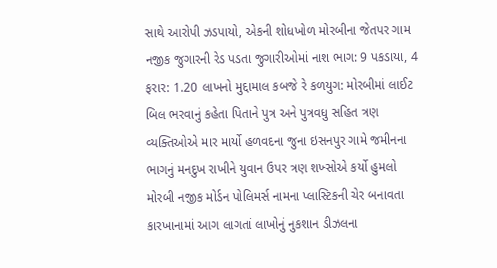સાથે આરોપી ઝડપાયો, એકની શોધખોળ મોરબીના જેતપર ગામ નજીક જુગારની રેડ પડતા જુગારીઓમાં નાશ ભાગ: 9 પકડાયા, 4 ફરાર: 1.20 લાખનો મુદ્દામાલ કબજે રે કળયુગ: મોરબીમાં લાઈટ બિલ ભરવાનું કહેતા પિતાને પુત્ર અને પુત્રવધુ સહિત ત્રણ વ્યક્તિઓએ માર માર્યો હળવદના જુના ઇસનપુર ગામે જમીનના ભાગનું મનદુખ રાખીને યુવાન ઉપર ત્રણ શખ્સોએ કર્યો હુમલો મોરબી નજીક મોર્ડન પોલિમર્સ નામના પ્લાસ્ટિકની ચેર બનાવતા કારખાનામાં આગ લાગતાં લાખોનું નુકશાન ડીઝલના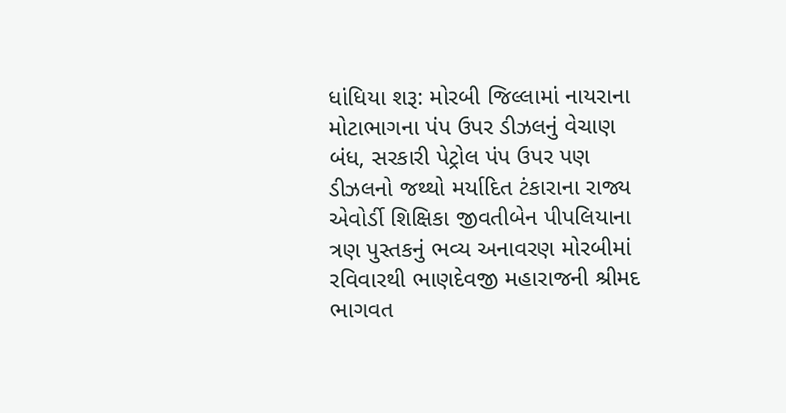ધાંધિયા શરૂ: મોરબી જિલ્લામાં નાયરાના મોટાભાગના પંપ ઉપર ડીઝલનું વેચાણ બંધ, સરકારી પેટ્રોલ પંપ ઉપર પણ ડીઝલનો જથ્થો મર્યાદિત ટંકારાના રાજ્ય એવોર્ડી શિક્ષિકા જીવતીબેન પીપલિયાના ત્રણ પુસ્તકનું ભવ્ય અનાવરણ મોરબીમાં રવિવારથી ભાણદેવજી મહારાજની શ્રીમદ ભાગવત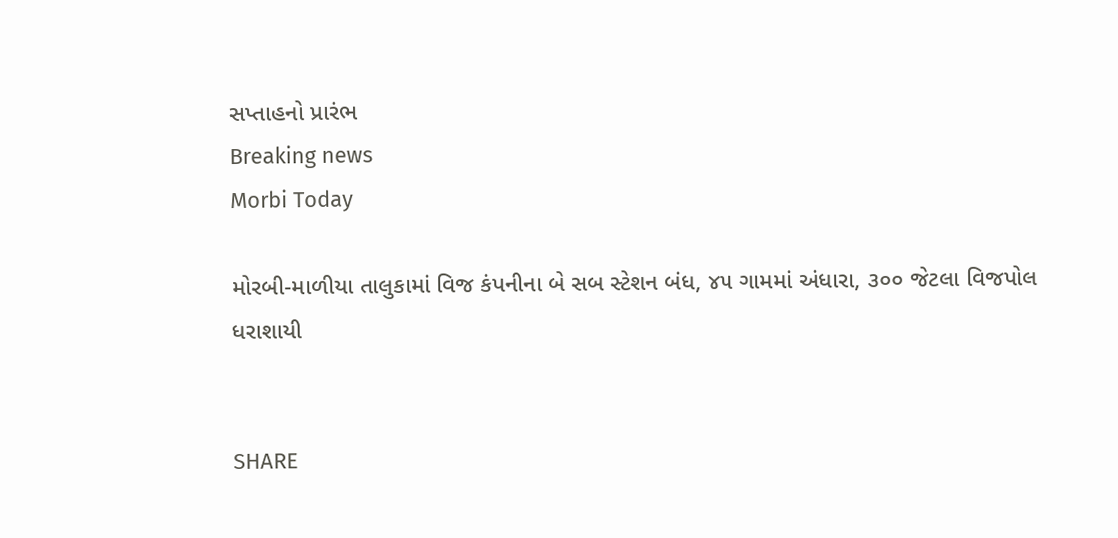સપ્તાહનો પ્રારંભ
Breaking news
Morbi Today

મોરબી-માળીયા તાલુકામાં વિજ કંપનીના બે સબ સ્ટેશન બંધ, ૪૫ ગામમાં અંધારા, ૩૦૦ જેટલા વિજપોલ ધરાશાયી


SHARE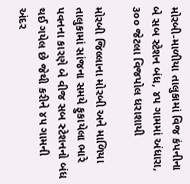મોરબી-માળીયા તાલુકામાં વિજ કંપનીના બે સબ સ્ટેશન બંધ, ૪૫ ગામમાં અંધારા, ૩૦૦ જેટલા વિજપોલ ધરાશાયી

મોરબી જિલ્લાના મોરબી અને માળિયા તાલુકામાં સાંજના સમયે ફુકાયેલા ભારે પવનના કારણે બે વીજ સબ સ્ટેશનનો બંધ થઈ ગયેલ છે જેથી કરીને ૪૫ ગામની અંદર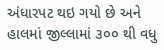અંધારપટ થઇ ગયો છે અને હાલમાં જીલ્લામાં ૩૦૦ થી વધુ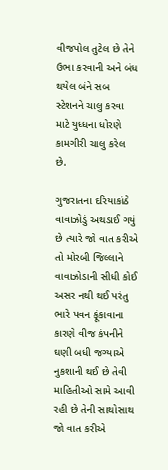વીજપોલ તુટેલ છે તેને ઉભા કરવાની અને બંધ થયેલ બંને સબ સ્ટેશનને ચાલુ કરવા માટે યુધ્ધના ધોરણે કામગીરી ચાલુ કરેલ છે.

ગુજરાતના દરિયાકાંઠે વાવાઝોડું અથડાઈ ગયું છે ત્યારે જો વાત કરીએ તો મોરબી જિલ્લાને વાવાઝોડાની સીધી કોઈ અસર નથી થઈ પરંતુ ભારે પવન ફૂંકાવાના કારણે વીજ કંપનીને ઘણી બધી જગ્યાએ  નુકશાની થઈ છે તેવી માહિતીઓ સામે આવી રહી છે તેની સાથોસાથ જો વાત કરીએ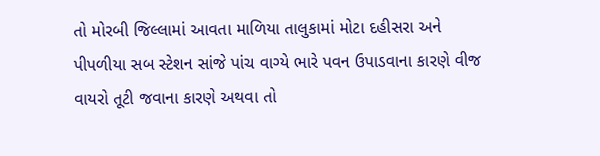તો મોરબી જિલ્લામાં આવતા માળિયા તાલુકામાં મોટા દહીસરા અને પીપળીયા સબ સ્ટેશન સાંજે પાંચ વાગ્યે ભારે પવન ઉપાડવાના કારણે વીજ વાયરો તૂટી જવાના કારણે અથવા તો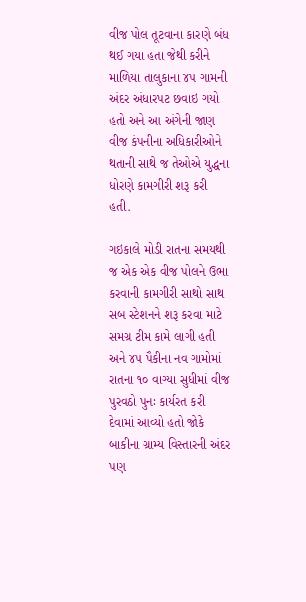વીજ પોલ તૂટવાના કારણે બંધ થઈ ગયા હતા જેથી કરીને માળિયા તાલુકાના ૪૫ ગામની અંદર અંધારપટ છવાઇ ગયો હતો અને આ અંગેની જાણ વીજ કંપનીના અધિકારીઓને થતાની સાથે જ તેઓએ યુદ્ધના ધોરણે કામગીરી શરૂ કરી હતી.

ગઇકાલે મોડી રાતના સમયથી જ એક એક વીજ પોલને ઉભા કરવાની કામગીરી સાથો સાથ સબ સ્ટેશનને શરૂ કરવા માટે સમગ્ર ટીમ કામે લાગી હતી અને ૪૫ પૈકીના નવ ગામોમાં રાતના ૧૦ વાગ્યા સુધીમાં વીજ પુરવઠો પુનઃ કાર્યરત કરી દેવામાં આવ્યો હતો જોકે બાકીના ગ્રામ્ય વિસ્તારની અંદર પણ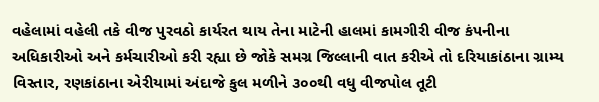વહેલામાં વહેલી તકે વીજ પુરવઠો કાર્યરત થાય તેના માટેની હાલમાં કામગીરી વીજ કંપનીના અધિકારીઓ અને કર્મચારીઓ કરી રહ્યા છે જોકે સમગ્ર જિલ્લાની વાત કરીએ તો દરિયાકાંઠાના ગ્રામ્ય વિસ્તાર, રણકાંઠાના એરીયામાં અંદાજે કુલ મળીને ૩૦૦થી વધુ વીજપોલ તૂટી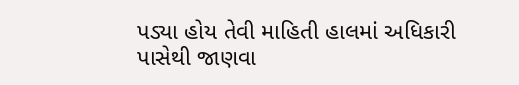પડ્યા હોય તેવી માહિતી હાલમાં અધિકારી પાસેથી જાણવા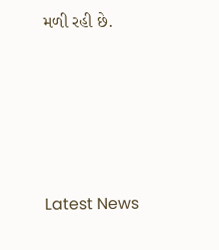મળી રહી છે.






Latest News